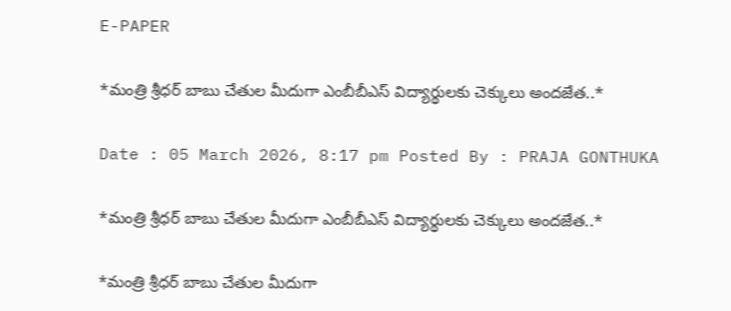E-PAPER

*మంత్రి శ్రీధర్ బాబు చేతుల మీదుగా ఎంబీబీఎస్ విద్యార్థులకు చెక్కులు అందజేత..*

Date : 05 March 2026, 8:17 pm Posted By : PRAJA GONTHUKA

*మంత్రి శ్రీధర్ బాబు చేతుల మీదుగా ఎంబీబీఎస్ విద్యార్థులకు చెక్కులు అందజేత..*

*మంత్రి శ్రీధర్ బాబు చేతుల మీదుగా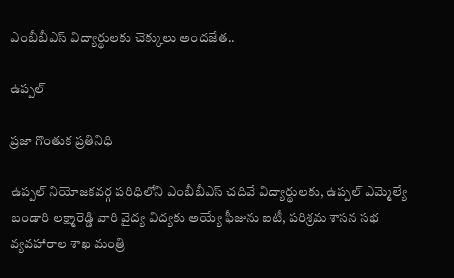ఎంబీబీఎస్ విద్యార్థులకు చెక్కులు అందజేత..

ఉప్పల్

ప్రజా గొంతుక ప్రతినిధి

ఉప్పల్ నియోజకవర్గ పరిధిలోని ఎంబీబీఎస్ చదివే విద్యార్థులకు, ఉప్పల్ ఎమ్మెల్యే బండారి లక్ష్మారెడ్డి వారి వైద్య విద్యకు అయ్యే ఫీజును ఐటీ, పరిశ్రమ శాసన సభ వ్యవహారాల శాఖ మంత్రి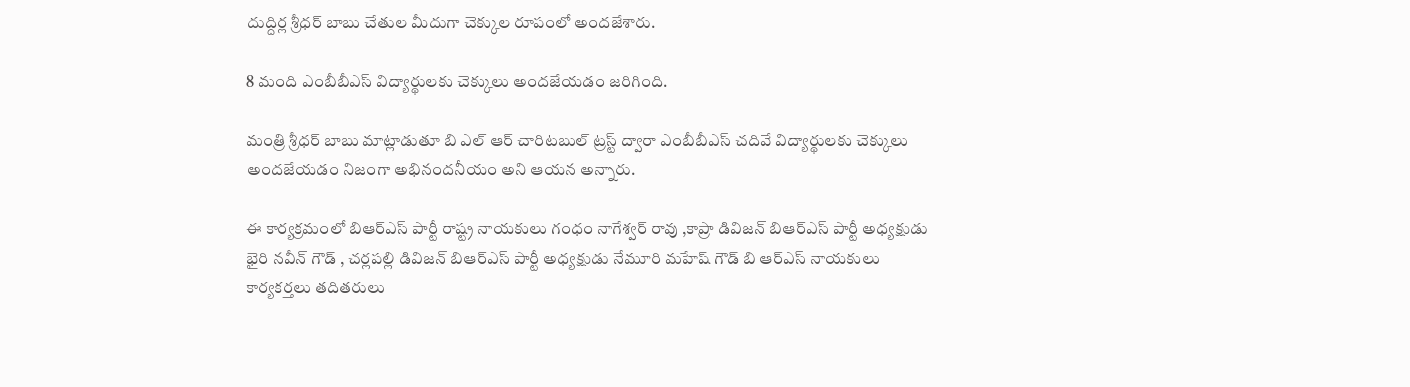దుద్దిర్ల శ్రీధర్ బాబు చేతుల మీదుగా చెక్కుల రూపంలో అందజేశారు.

8 మంది ఎంబీబీఎస్ విద్యార్థులకు చెక్కులు అందజేయడం జరిగింది.

మంత్రి శ్రీధర్ బాబు మాట్లాడుతూ బి ఎల్ ఆర్ చారిటబుల్ ట్రస్ట్ ద్వారా ఎంబీబీఎస్ చదివే విద్యార్థులకు చెక్కులు అందజేయడం నిజంగా అభినందనీయం అని ఆయన అన్నారు.

ఈ కార్యక్రమంలో బిఆర్ఎస్ పార్టీ రాష్ట్ర నాయకులు గంధం నాగేశ్వర్ రావు ,కాప్రా డివిజన్ బిఆర్ఎస్ పార్టీ అధ్యక్షుడు భైరి నవీన్ గౌడ్ , చర్లపల్లి డివిజన్ బిఆర్ఎస్ పార్టీ అధ్యక్షుడు నేమూరి మహేష్ గౌడ్ బి ఆర్ఎస్ నాయకులు కార్యకర్తలు తదితరులు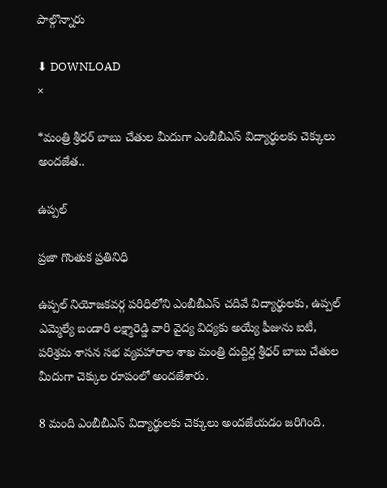పాల్గొన్నారు

⬇ DOWNLOAD
×

*మంత్రి శ్రీధర్ బాబు చేతుల మీదుగా ఎంబీబీఎస్ విద్యార్థులకు చెక్కులు అందజేత..

ఉప్పల్

ప్రజా గొంతుక ప్రతినిధి

ఉప్పల్ నియోజకవర్గ పరిధిలోని ఎంబీబీఎస్ చదివే విద్యార్థులకు, ఉప్పల్ ఎమ్మెల్యే బండారి లక్ష్మారెడ్డి వారి వైద్య విద్యకు అయ్యే ఫీజును ఐటీ, పరిశ్రమ శాసన సభ వ్యవహారాల శాఖ మంత్రి దుద్దిర్ల శ్రీధర్ బాబు చేతుల మీదుగా చెక్కుల రూపంలో అందజేశారు.

8 మంది ఎంబీబీఎస్ విద్యార్థులకు చెక్కులు అందజేయడం జరిగింది.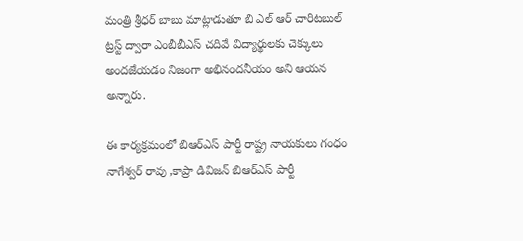మంత్రి శ్రీధర్ బాబు మాట్లాడుతూ బి ఎల్ ఆర్ చారిటబుల్ ట్రస్ట్ ద్వారా ఎంబీబీఎస్ చదివే విద్యార్థులకు చెక్కులు అందజేయడం నిజంగా అభినందనీయం అని ఆయన అన్నారు.

ఈ కార్యక్రమంలో బిఆర్ఎస్ పార్టీ రాష్ట్ర నాయకులు గంధం నాగేశ్వర్ రావు ,కాప్రా డివిజన్ బిఆర్ఎస్ పార్టీ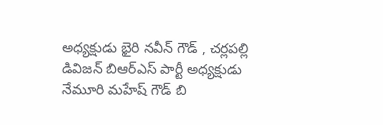అధ్యక్షుడు భైరి నవీన్ గౌడ్ , చర్లపల్లి డివిజన్ బిఆర్ఎస్ పార్టీ అధ్యక్షుడు నేమూరి మహేష్ గౌడ్ బి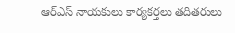ఆర్ఎస్ నాయకులు కార్యకర్తలు తదితరులు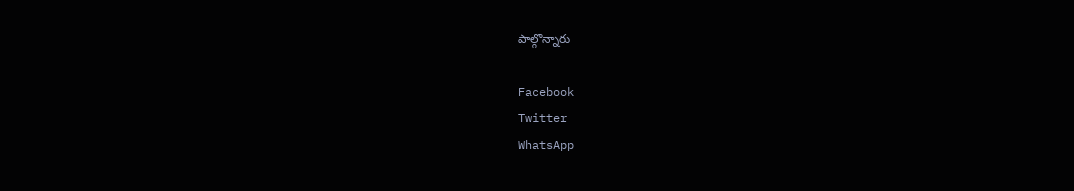పాల్గొన్నారు

Facebook
Twitter
WhatsApp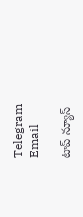Telegram
Email

టాప్ న్యూస్